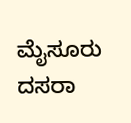ಮೈಸೂರು ದಸರಾ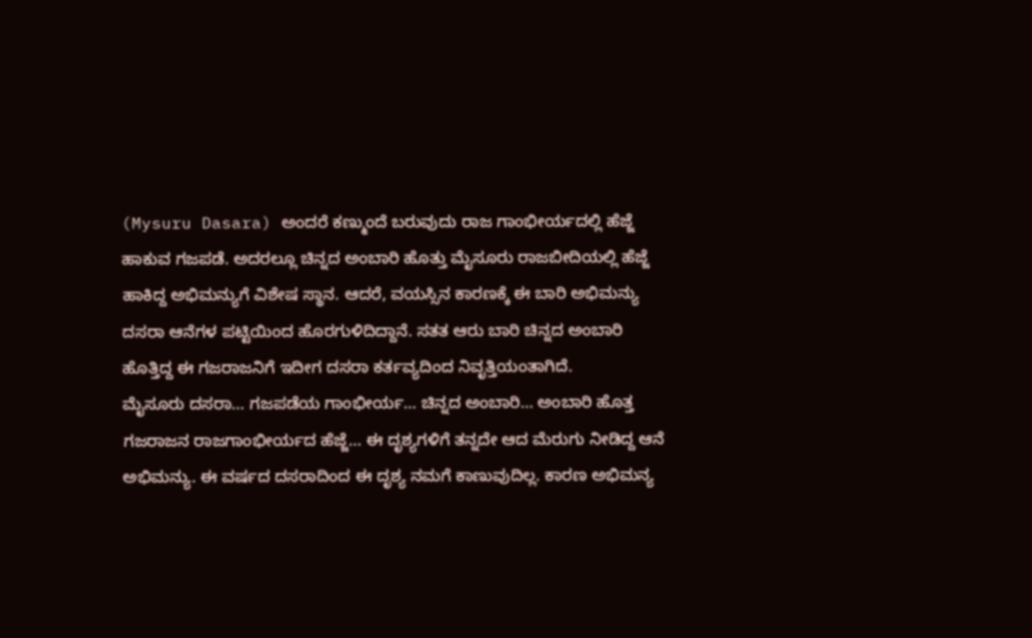(Mysuru Dasara) ಅಂದರೆ ಕಣ್ಮುಂದೆ ಬರುವುದು ರಾಜ ಗಾಂಭೀರ್ಯದಲ್ಲಿ ಹೆಜ್ಜೆ ಹಾಕುವ ಗಜಪಡೆ. ಅದರಲ್ಲೂ ಚಿನ್ನದ ಅಂಬಾರಿ ಹೊತ್ತು ಮೈಸೂರು ರಾಜಬೀದಿಯಲ್ಲಿ ಹೆಜ್ಜೆ ಹಾಕಿದ್ದ ಅಭಿಮನ್ಯುಗೆ ವಿಶೇಷ ಸ್ಥಾನ. ಆದರೆ, ವಯಸ್ಸಿನ ಕಾರಣಕ್ಕೆ ಈ ಬಾರಿ ಅಭಿಮನ್ಯು ದಸರಾ ಆನೆಗಳ ಪಟ್ಟಿಯಿಂದ ಹೊರಗುಳಿದಿದ್ದಾನೆ. ಸತತ ಆರು ಬಾರಿ ಚಿನ್ನದ ಅಂಬಾರಿ ಹೊತ್ತಿದ್ದ ಈ ಗಜರಾಜನಿಗೆ ಇದೀಗ ದಸರಾ ಕರ್ತವ್ಯದಿಂದ ನಿವೃತ್ತಿಯಂತಾಗಿದೆ.
ಮೈಸೂರು ದಸರಾ… ಗಜಪಡೆಯ ಗಾಂಭೀರ್ಯ… ಚಿನ್ನದ ಅಂಬಾರಿ… ಅಂಬಾರಿ ಹೊತ್ತ ಗಜರಾಜನ ರಾಜಗಾಂಭೀರ್ಯದ ಹೆಜ್ಜೆ… ಈ ದೃಶ್ಯಗಳಿಗೆ ತನ್ನದೇ ಆದ ಮೆರುಗು ನೀಡಿದ್ದ ಆನೆ ಅಭಿಮನ್ಯು. ಈ ವರ್ಷದ ದಸರಾದಿಂದ ಈ ದೃಶ್ಯ ನಮಗೆ ಕಾಣುವುದಿಲ್ಲ. ಕಾರಣ ಅಭಿಮನ್ಯ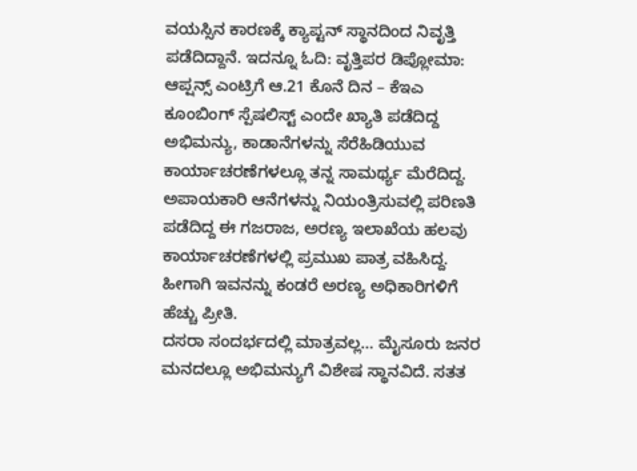ವಯಸ್ಸಿನ ಕಾರಣಕ್ಕೆ ಕ್ಯಾಪ್ಟನ್ ಸ್ಥಾನದಿಂದ ನಿವೃತ್ತಿ ಪಡೆದಿದ್ದಾನೆ. ಇದನ್ನೂ ಓದಿ: ವೃತ್ತಿಪರ ಡಿಪ್ಲೋಮಾ: ಆಪ್ಷನ್ಸ್ ಎಂಟ್ರಿಗೆ ಆ.21 ಕೊನೆ ದಿನ – ಕೆಇಎ
ಕೂಂಬಿಂಗ್ ಸ್ಪೆಷಲಿಸ್ಟ್ ಎಂದೇ ಖ್ಯಾತಿ ಪಡೆದಿದ್ದ ಅಭಿಮನ್ಯು, ಕಾಡಾನೆಗಳನ್ನು ಸೆರೆಹಿಡಿಯುವ ಕಾರ್ಯಾಚರಣೆಗಳಲ್ಲೂ ತನ್ನ ಸಾಮರ್ಥ್ಯ ಮೆರೆದಿದ್ದ. ಅಪಾಯಕಾರಿ ಆನೆಗಳನ್ನು ನಿಯಂತ್ರಿಸುವಲ್ಲಿ ಪರಿಣತಿ ಪಡೆದಿದ್ದ ಈ ಗಜರಾಜ, ಅರಣ್ಯ ಇಲಾಖೆಯ ಹಲವು ಕಾರ್ಯಾಚರಣೆಗಳಲ್ಲಿ ಪ್ರಮುಖ ಪಾತ್ರ ವಹಿಸಿದ್ದ. ಹೀಗಾಗಿ ಇವನನ್ನು ಕಂಡರೆ ಅರಣ್ಯ ಅಧಿಕಾರಿಗಳಿಗೆ ಹೆಚ್ಚು ಪ್ರೀತಿ.
ದಸರಾ ಸಂದರ್ಭದಲ್ಲಿ ಮಾತ್ರವಲ್ಲ… ಮೈಸೂರು ಜನರ ಮನದಲ್ಲೂ ಅಭಿಮನ್ಯುಗೆ ವಿಶೇಷ ಸ್ಥಾನವಿದೆ. ಸತತ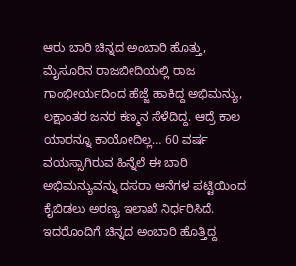ಆರು ಬಾರಿ ಚಿನ್ನದ ಅಂಬಾರಿ ಹೊತ್ತು, ಮೈಸೂರಿನ ರಾಜಬೀದಿಯಲ್ಲಿ ರಾಜ ಗಾಂಭೀರ್ಯದಿಂದ ಹೆಜ್ಜೆ ಹಾಕಿದ್ದ ಅಭಿಮನ್ಯು, ಲಕ್ಷಾಂತರ ಜನರ ಕಣ್ಮನ ಸೆಳೆದಿದ್ದ. ಆದ್ರೆ ಕಾಲ ಯಾರನ್ನೂ ಕಾಯೋದಿಲ್ಲ… 60 ವರ್ಷ ವಯಸ್ಸಾಗಿರುವ ಹಿನ್ನೆಲೆ ಈ ಬಾರಿ ಅಭಿಮನ್ಯುವನ್ನು ದಸರಾ ಆನೆಗಳ ಪಟ್ಟಿಯಿಂದ ಕೈಬಿಡಲು ಅರಣ್ಯ ಇಲಾಖೆ ನಿರ್ಧರಿಸಿದೆ. ಇದರೊಂದಿಗೆ ಚಿನ್ನದ ಅಂಬಾರಿ ಹೊತ್ತಿದ್ದ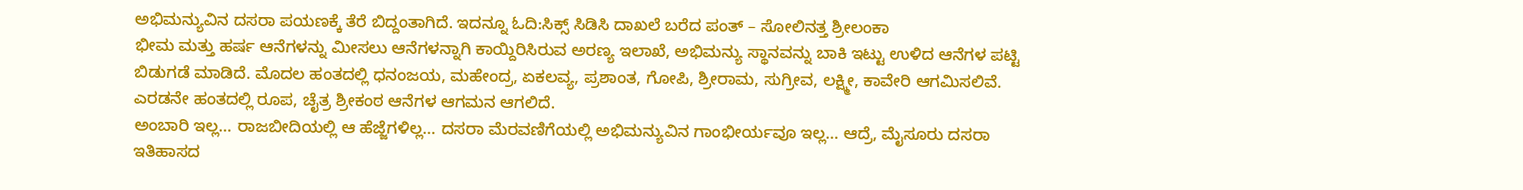ಅಭಿಮನ್ಯುವಿನ ದಸರಾ ಪಯಣಕ್ಕೆ ತೆರೆ ಬಿದ್ದಂತಾಗಿದೆ. ಇದನ್ನೂ ಓದಿ:ಸಿಕ್ಸ್ ಸಿಡಿಸಿ ದಾಖಲೆ ಬರೆದ ಪಂತ್ – ಸೋಲಿನತ್ತ ಶ್ರೀಲಂಕಾ
ಭೀಮ ಮತ್ತು ಹರ್ಷ ಆನೆಗಳನ್ನು ಮೀಸಲು ಆನೆಗಳನ್ನಾಗಿ ಕಾಯ್ದಿರಿಸಿರುವ ಅರಣ್ಯ ಇಲಾಖೆ, ಅಭಿಮನ್ಯು ಸ್ಥಾನವನ್ನು ಬಾಕಿ ಇಟ್ಟು ಉಳಿದ ಆನೆಗಳ ಪಟ್ಟಿ ಬಿಡುಗಡೆ ಮಾಡಿದೆ. ಮೊದಲ ಹಂತದಲ್ಲಿ ಧನಂಜಯ, ಮಹೇಂದ್ರ, ಏಕಲವ್ಯ, ಪ್ರಶಾಂತ, ಗೋಪಿ, ಶ್ರೀರಾಮ, ಸುಗ್ರೀವ, ಲಕ್ಷ್ಮೀ, ಕಾವೇರಿ ಆಗಮಿಸಲಿವೆ. ಎರಡನೇ ಹಂತದಲ್ಲಿ ರೂಪ, ಚೈತ್ರ ಶ್ರೀಕಂಠ ಆನೆಗಳ ಆಗಮನ ಆಗಲಿದೆ.
ಅಂಬಾರಿ ಇಲ್ಲ… ರಾಜಬೀದಿಯಲ್ಲಿ ಆ ಹೆಜ್ಜೆಗಳಿಲ್ಲ… ದಸರಾ ಮೆರವಣಿಗೆಯಲ್ಲಿ ಅಭಿಮನ್ಯುವಿನ ಗಾಂಭೀರ್ಯವೂ ಇಲ್ಲ… ಆದ್ರೆ, ಮೈಸೂರು ದಸರಾ ಇತಿಹಾಸದ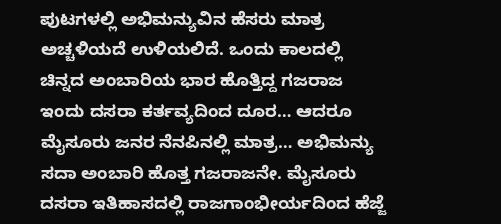ಪುಟಗಳಲ್ಲಿ ಅಭಿಮನ್ಯುವಿನ ಹೆಸರು ಮಾತ್ರ ಅಚ್ಚಳಿಯದೆ ಉಳಿಯಲಿದೆ. ಒಂದು ಕಾಲದಲ್ಲಿ ಚಿನ್ನದ ಅಂಬಾರಿಯ ಭಾರ ಹೊತ್ತಿದ್ದ ಗಜರಾಜ ಇಂದು ದಸರಾ ಕರ್ತವ್ಯದಿಂದ ದೂರ… ಆದರೂ ಮೈಸೂರು ಜನರ ನೆನಪಿನಲ್ಲಿ ಮಾತ್ರ… ಅಭಿಮನ್ಯು ಸದಾ ಅಂಬಾರಿ ಹೊತ್ತ ಗಜರಾಜನೇ. ಮೈಸೂರು ದಸರಾ ಇತಿಹಾಸದಲ್ಲಿ ರಾಜಗಾಂಭೀರ್ಯದಿಂದ ಹೆಜ್ಜೆ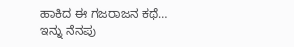ಹಾಕಿದ ಈ ಗಜರಾಜನ ಕಥೆ…
ಇನ್ನು ನೆನಪು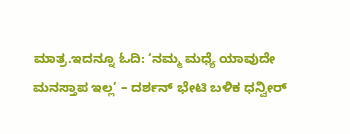ಮಾತ್ರ.ಇದನ್ನೂ ಓದಿ: ‘ನಮ್ಮ ಮಧ್ಯೆ ಯಾವುದೇ ಮನಸ್ತಾಪ ಇಲ್ಲ’ – ದರ್ಶನ್ ಭೇಟಿ ಬಳಿಕ ಧನ್ವೀರ್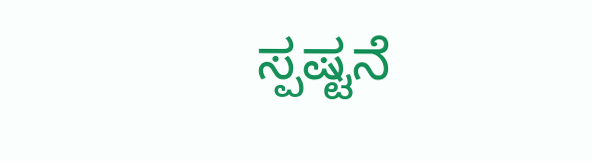ಸ್ಪಷ್ಟನೆ